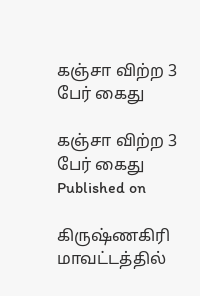கஞ்சா விற்ற 3 பேர் கைது

கஞ்சா விற்ற 3 பேர் கைது
Published on

கிருஷ்ணகிரி மாவட்டத்தில்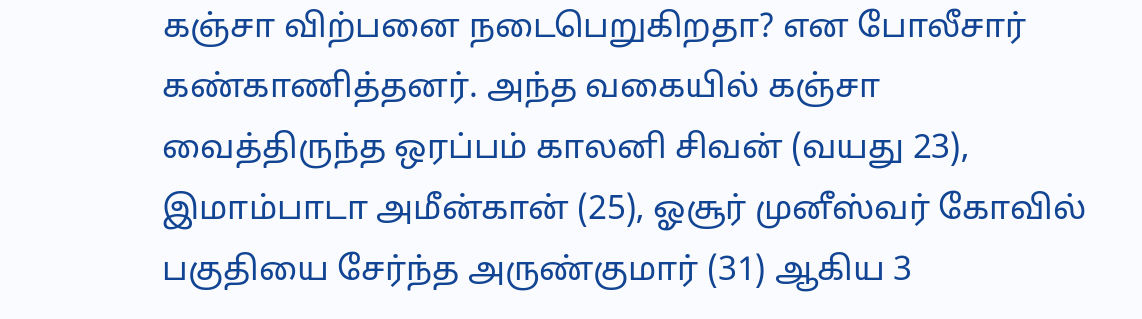கஞ்சா விற்பனை நடைபெறுகிறதா? என போலீசார் கண்காணித்தனர். அந்த வகையில் கஞ்சா வைத்திருந்த ஒரப்பம் காலனி சிவன் (வயது 23), இமாம்பாடா அமீன்கான் (25), ஓசூர் முனீஸ்வர் கோவில் பகுதியை சேர்ந்த அருண்குமார் (31) ஆகிய 3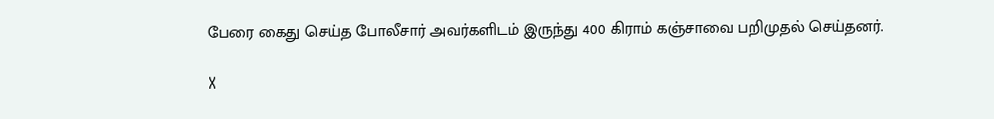பேரை கைது செய்த போலீசார் அவர்களிடம் இருந்து 400 கிராம் கஞ்சாவை பறிமுதல் செய்தனர்.

X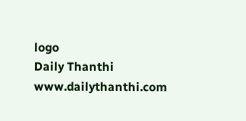logo
Daily Thanthi
www.dailythanthi.com